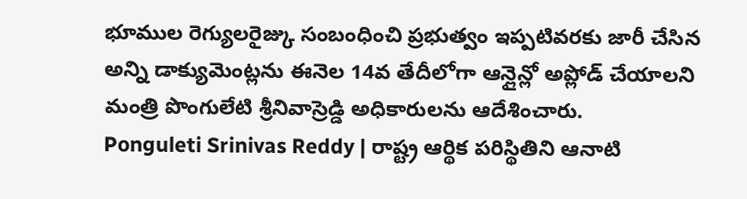భూముల రెగ్యులరైజ్కు సంబంధించి ప్రభుత్వం ఇప్పటివరకు జారీ చేసిన అన్ని డాక్యుమెంట్లను ఈనెల 14వ తేదీలోగా ఆన్లైన్లో అప్లోడ్ చేయాలని మంత్రి పొంగులేటి శ్రీనివాస్రెడ్డి అధికారులను ఆదేశించారు.
Ponguleti Srinivas Reddy | రాష్ట్ర ఆర్థిక పరిస్థితిని ఆనాటి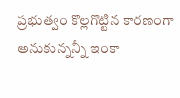ప్రభుత్వం కొల్లగొట్టిన కారణంగా అనుకున్నన్నీ ఇంకా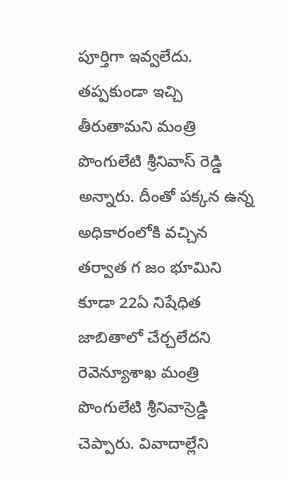పూర్తిగా ఇవ్వలేదు. తప్పకుండా ఇచ్చి తీరుతామని మంత్రి పొంగులేటి శ్రీనివాస్ రెడ్డి అన్నారు. దీంతో పక్కన ఉన్న
అధికారంలోకి వచ్చిన తర్వాత గ జం భూమిని కూడా 22ఏ నిషేధిత జాబితాలో చేర్చలేదని రెవెన్యూశాఖ మంత్రి పొంగులేటి శ్రీనివాస్రెడ్డి చెప్పారు. వివాదాల్లేని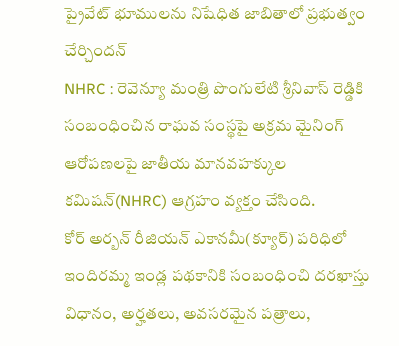ప్రైవేట్ భూములను నిషేధిత జాబితాలో ప్రభుత్వం చేర్చిందన్
NHRC : రెవెన్యూ మంత్రి పొంగులేటి శ్రీనివాస్ రెడ్డికి సంబంధించిన రాఘవ సంస్థపై అక్రమ మైనింగ్ ఆరోపణలపై జాతీయ మానవహక్కుల కమిషన్(NHRC) ఆగ్రహం వ్యక్తం చేసింది.
కోర్ అర్బన్ రీజియన్ ఎకానమీ(క్యూర్) పరిధిలో ఇందిరమ్మ ఇండ్ల పథకానికి సంబంధించి దరఖాస్తు విధానం, అర్హతలు, అవసరమైన పత్రాలు,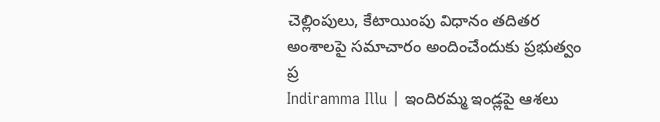చెల్లింపులు, కేటాయింపు విధానం తదితర అంశాలపై సమాచారం అందించేందుకు ప్రభుత్వం ప్ర
Indiramma Illu | ఇందిరమ్మ ఇండ్లపై ఆశలు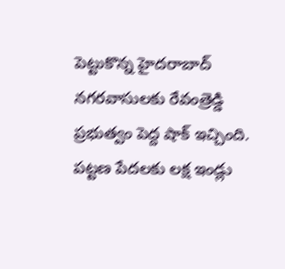పెట్టుకొన్న హైదరాబాద్ నగరవాసులకు రేవంత్రెడ్డి ప్రభుత్వం పెద్ద షాక్ ఇచ్చింది. పట్టణ పేదలకు లక్ష ఇండ్లు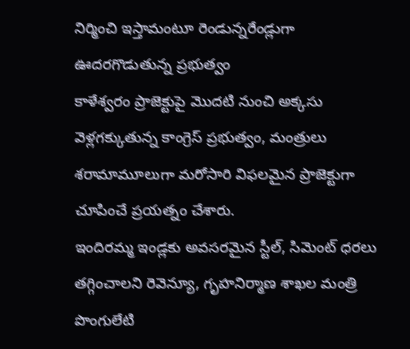నిర్మించి ఇస్తామంటూ రెండున్నరేండ్లుగా ఊదరగొడుతున్న ప్రభుత్వం
కాళేశ్వరం ప్రాజెక్టుపై మొదటి నుంచి అక్కసు వెళ్లగక్కుతున్న కాంగ్రెస్ ప్రభుత్వం, మంత్రులు శరామామూలుగా మరోసారి విఫలమైన ప్రాజెక్టుగా చూపించే ప్రయత్నం చేశారు.
ఇందిరమ్మ ఇండ్లకు అవసరమైన స్టీల్, సిమెంట్ ధరలు తగ్గించాలని రెవెన్యూ, గృహనిర్మాణ శాఖల మంత్రి పొంగులేటి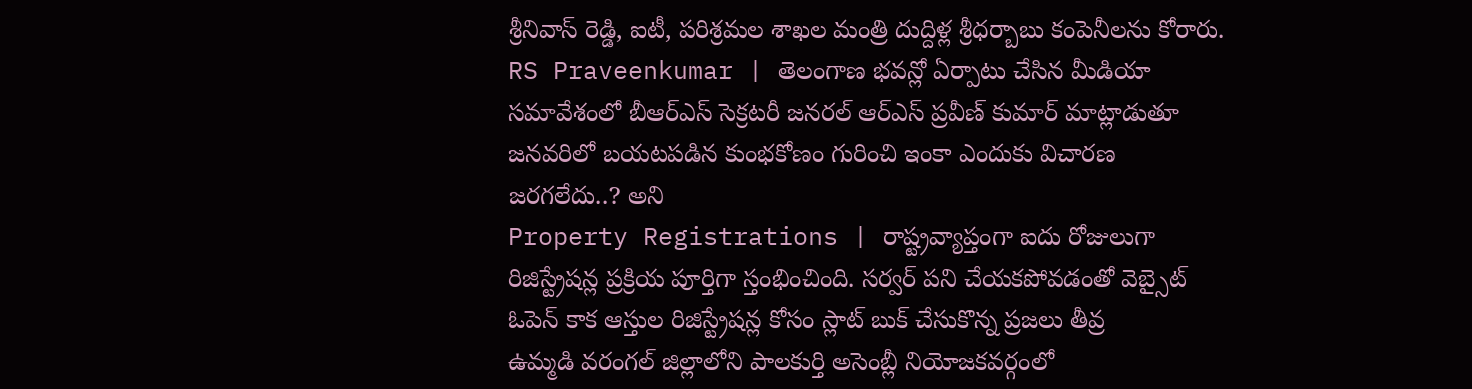శ్రీనివాస్ రెడ్డి, ఐటీ, పరిశ్రమల శాఖల మంత్రి దుద్దిళ్ల శ్రీధర్బాబు కంపెనీలను కోరారు.
RS Praveenkumar | తెలంగాణ భవన్లో ఏర్పాటు చేసిన మీడియా సమావేశంలో బీఆర్ఎస్ సెక్రటరీ జనరల్ ఆర్ఎస్ ప్రవీణ్ కుమార్ మాట్లాడుతూ జనవరిలో బయటపడిన కుంభకోణం గురించి ఇంకా ఎందుకు విచారణ జరగలేదు..? అని
Property Registrations | రాష్ట్రవ్యాప్తంగా ఐదు రోజులుగా రిజిస్ట్రేషన్ల ప్రక్రియ పూర్తిగా స్తంభించింది. సర్వర్ పని చేయకపోవడంతో వెబ్సైట్ ఓపెన్ కాక ఆస్తుల రిజిస్ట్రేషన్ల కోసం స్లాట్ బుక్ చేసుకొన్న ప్రజలు తీవ్ర
ఉమ్మడి వరంగల్ జిల్లాలోని పాలకుర్తి అసెంబ్లీ నియోజకవర్గంలో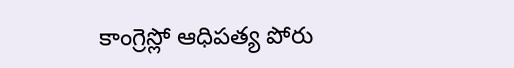కాంగ్రెస్లో ఆధిపత్య పోరు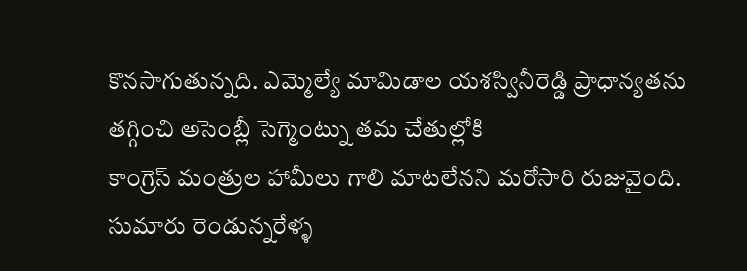కొనసాగుతున్నది. ఎమ్మెల్యే మామిడాల యశస్వినీరెడ్డి ప్రాధాన్యతను తగ్గించి అసెంబ్లీ సెగ్మెంట్ను తమ చేతుల్లోకి
కాంగ్రెస్ మంత్రుల హామీలు గాలి మాటలేనని మరోసారి రుజువైంది. సుమారు రెండున్నరేళ్ళ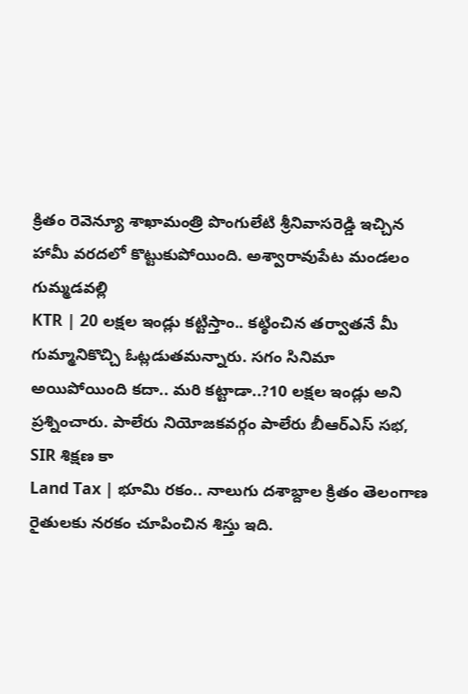క్రితం రెవెన్యూ శాఖామంత్రి పొంగులేటి శ్రీనివాసరెడ్డి ఇచ్చిన హామీ వరదలో కొట్టుకుపోయింది. అశ్వారావుపేట మండలం గుమ్మడవల్లి
KTR | 20 లక్షల ఇండ్లు కట్టిస్తాం.. కట్ఠించిన తర్వాతనే మీ గుమ్మానికొచ్చి ఓట్లడుతమన్నారు. సగం సినిమా అయిపోయింది కదా.. మరి కట్టాడా..?10 లక్షల ఇండ్లు అని ప్రశ్నించారు. పాలేరు నియోజకవర్గం పాలేరు బీఆర్ఎస్ సభ, SIR శిక్షణ కా
Land Tax | భూమి రకం.. నాలుగు దశాబ్దాల క్రితం తెలంగాణ రైతులకు నరకం చూపించిన శిస్తు ఇది.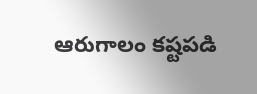ఆరుగాలం కష్టపడి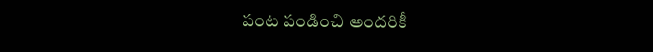పంట పండించి అందరికీ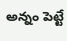అన్నం పెట్టే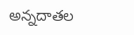అన్నదాతల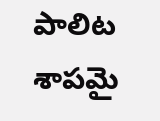పాలిట శాపమై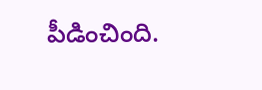పీడించింది.